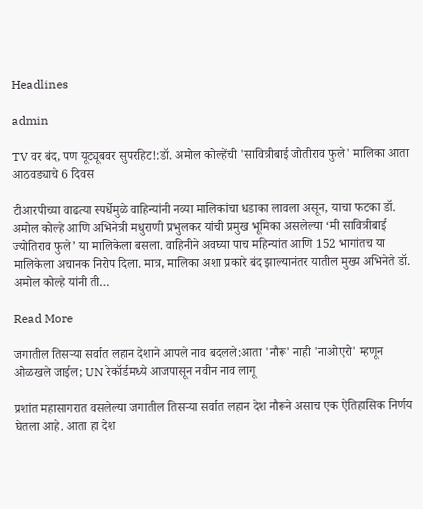Headlines

admin

TV वर बंद, पण यूट्यूबवर सुपरहिट!:डॉ. अमोल कोल्हेंची 'सावित्रीबाई जोतीराव फुले' मालिका आता आठवड्याचे 6 दिवस

टीआरपीच्या वाढत्या स्पर्धेमुळे वाहिन्यांनी नव्या मालिकांचा धडाका लावला असून, याचा फटका डॉ. अमोल कोल्हे आणि अभिनेत्री मधुराणी प्रभुलकर यांची प्रमुख भूमिका असलेल्या ‘मी सावित्रीबाई ज्योतिराव फुले’ या मालिकेला बसला. वाहिनीने अवघ्या पाच महिन्यांत आणि 152 भागांतच या मालिकेला अचानक निरोप दिला. मात्र, मालिका अशा प्रकारे बंद झाल्यानंतर यातील मुख्य अभिनेते डॉ. अमोल कोल्हे यांनी ती…

Read More

जगातील तिसऱ्या सर्वात लहान देशाने आपले नाव बदलले:आता 'नौरू' नाही 'नाओएरो' म्हणून ओळखले जाईल; UN रेकॉर्डमध्ये आजपासून नवीन नाव लागू

प्रशांत महासागरात वसलेल्या जगातील तिसऱ्या सर्वात लहान देश नौरूने असाच एक ऐतिहासिक निर्णय घेतला आहे. आता हा देश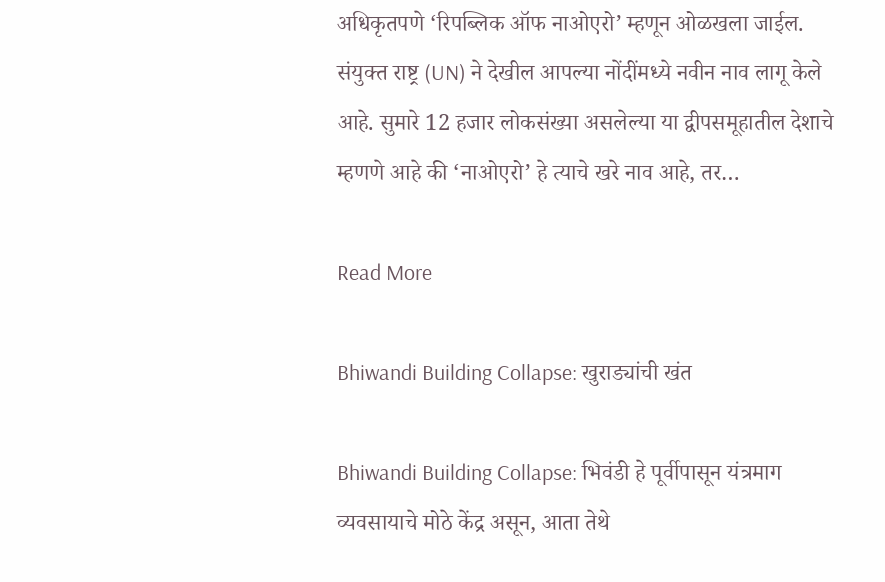अधिकृतपणे ‘रिपब्लिक ऑफ नाओएरो’ म्हणून ओळखला जाईल. संयुक्त राष्ट्र (UN) ने देखील आपल्या नोंदींमध्ये नवीन नाव लागू केले आहे. सुमारे 12 हजार लोकसंख्या असलेल्या या द्वीपसमूहातील देशाचे म्हणणे आहे की ‘नाओएरो’ हे त्याचे खरे नाव आहे, तर…

Read More

Bhiwandi Building Collapse: खुराड्यांची खंत

Bhiwandi Building Collapse: भिवंडी हे पूर्वीपासून यंत्रमाग व्यवसायाचे मोठे केंद्र असून, आता तेथे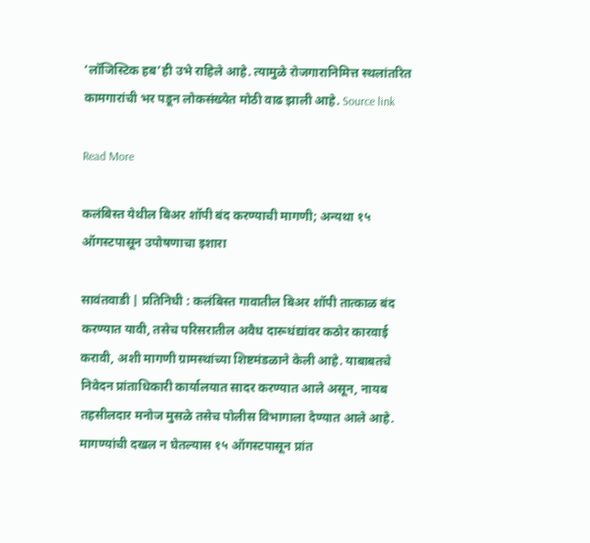‘लॉजिस्टिक हब’ही उभे राहिले आहे. त्यामुळे रोजगारानिमित्त स्थलांतरित कामगारांची भर पडून लोकसंख्येत मोठी वाढ झाली आहे. Source link

Read More

कलंबिस्त येथील बिअर शॉपी बंद करण्याची मागणी; अन्यथा १५ ऑगस्टपासून उपोषणाचा इशारा

सावंतवाडी | प्रतिनिधी : कलंबिस्त गावातील बिअर शॉपी तात्काळ बंद करण्यात यावी, तसेच परिसरातील अवैध दारूधंद्यांवर कठोर कारवाई करावी, अशी मागणी ग्रामस्थांच्या शिष्टमंडळाने केली आहे. याबाबतचे निवेदन प्रांताधिकारी कार्यालयात सादर करण्यात आले असून, नायब तहसीलदार मनोज मुसळे तसेच पोलीस विभागाला देण्यात आले आहे. मागण्यांची दखल न घेतल्यास १५ ऑगस्टपासून प्रांत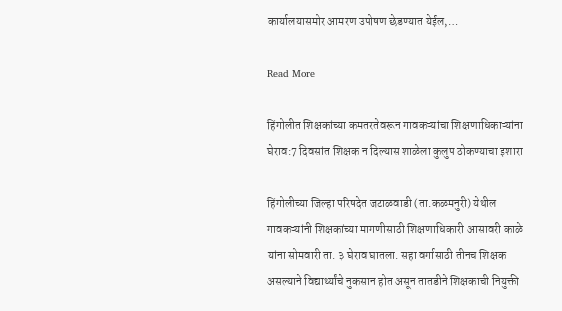कार्यालयासमोर आमरण उपोषण छेडण्यात येईल,…

Read More

हिंगोलीत शिक्षकांच्या कमतरतेवरून गावकऱ्यांचा शिक्षणाधिकाऱ्यांना घेराव:7 दिवसांत शिक्षक न दिल्यास शाळेला कुलुप ठोकण्याचा इशारा

हिंगोलीच्या जिल्हा परिषदेत जटाळवाडी (ता.कळमनुरी) येथील गावकऱ्यांनी शिक्षकांच्या मागणीसाठी शिक्षणाधिकारी आसावरी काळे यांना सोमवारी ता. ३ घेराव घातला. सहा वर्गासाठी तीनच शिक्षक असल्याने विद्यार्थ्यांचे नुकसान होत असून तातडीने शिक्षकाची नियुक्ती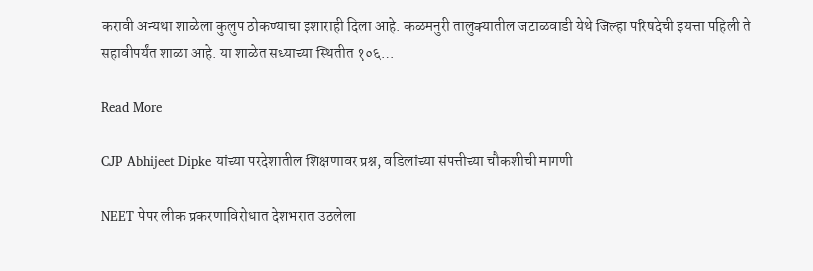करावी अन्यथा शाळेला कुलुप ठोकण्याचा इशाराही दिला आहे. कळमनुरी तालुक्यातील जटाळवाडी येथे जिल्हा परिषदेची इयत्ता पहिली ते सहावीपर्यंत शाळा आहे. या शाळेत सध्याच्या स्थितीत १०६…

Read More

CJP Abhijeet Dipke यांच्या परदेशातील शिक्षणावर प्रश्न, वडिलांच्या संपत्तीच्या चौकशीची मागणी

NEET पेपर लीक प्रकरणाविरोधात देशभरात उठलेला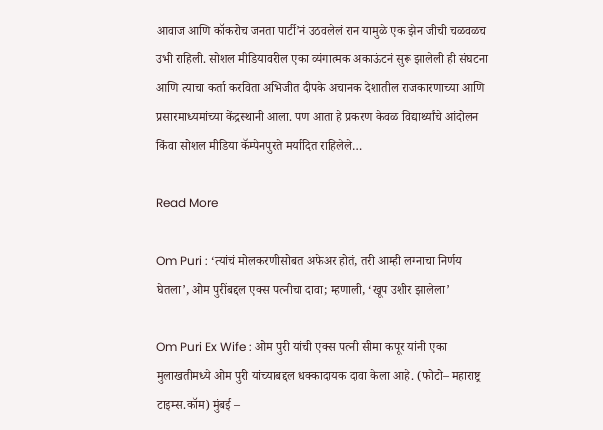आवाज आणि कॉकरोच जनता पार्टी’नं उठवलेलं रान यामुळे एक झेन जीची चळवळच उभी राहिली. सोशल मीडियावरील एका व्यंगात्मक अकाऊंटनं सुरू झालेली ही संघटना आणि त्याचा कर्ता करविता अभिजीत दीपके अचानक देशातील राजकारणाच्या आणि प्रसारमाध्यमांच्या केंद्रस्थानी आला. पण आता हे प्रकरण केवळ विद्यार्थ्यांचे आंदोलन किंवा सोशल मीडिया कॅम्पेनपुरते मर्यादित राहिलेले…

Read More

Om Puri : ‘त्यांचं मोलकरणीसोबत अफेअर होतं, तरी आम्ही लग्नाचा निर्णय घेतला’, ओम पुरींबद्दल एक्स पत्नीचा दावा; म्हणाली, ‘खूप उशीर झालेला’

Om Puri Ex Wife : ओम पुरी यांची एक्स पत्नी सीमा कपूर यांनी एका मुलाखतीमध्ये ओम पुरी यांच्याबद्दल धक्कादायक दावा केला आहे. (फोटो– महाराष्ट्र टाइम्स.कॉम) मुंबई –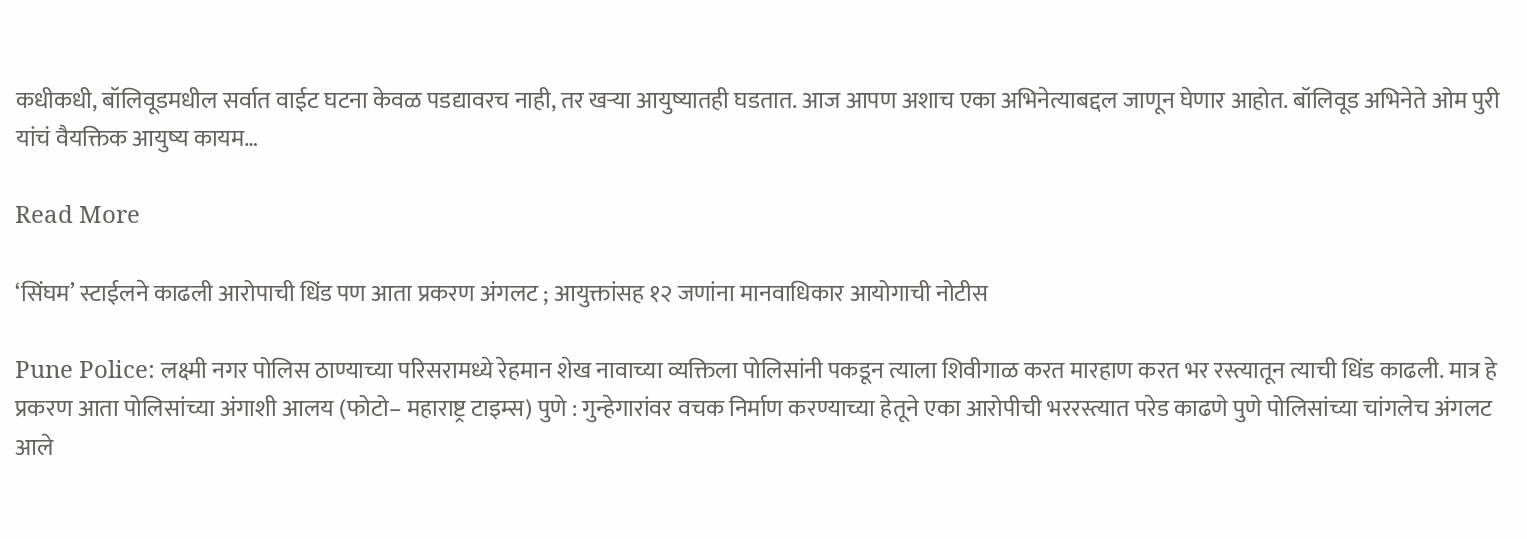कधीकधी, बॉलिवूडमधील सर्वात वाईट घटना केवळ पडद्यावरच नाही, तर खऱ्या आयुष्यातही घडतात. आज आपण अशाच एका अभिनेत्याबद्दल जाणून घेणार आहोत. बॉलिवूड अभिनेते ओम पुरी यांचं वैयक्तिक आयुष्य कायम…

Read More

‘सिंघम’ स्टाईलने काढली आरोपाची धिंड पण आता प्रकरण अंगलट ; आयुक्तांसह १२ जणांना मानवाधिकार आयोगाची नोटीस

Pune Police: लक्ष्मी नगर पोलिस ठाण्याच्या परिसरामध्ये रेहमान शेख नावाच्या व्यक्तिला पोलिसांनी पकडून त्याला शिवीगाळ करत मारहाण करत भर रस्त्यातून त्याची धिंड काढली. मात्र हे प्रकरण आता पोलिसांच्या अंगाशी आलय (फोटो– महाराष्ट्र टाइम्स) पुणे : गुन्हेगारांवर वचक निर्माण करण्याच्या हेतूने एका आरोपीची भररस्त्यात परेड काढणे पुणे पोलिसांच्या चांगलेच अंगलट आले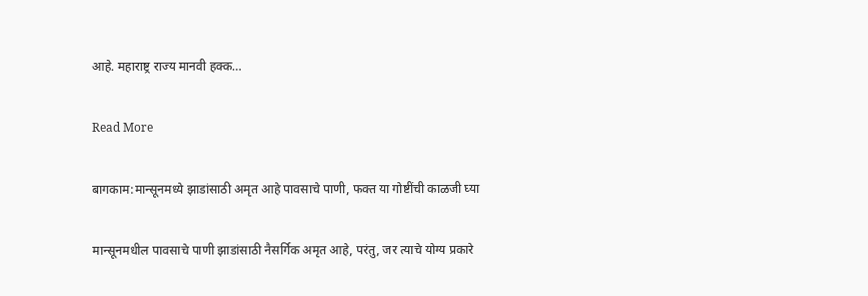आहे. महाराष्ट्र राज्य मानवी हक्क…

Read More

बागकाम:मान्सूनमध्ये झाडांसाठी अमृत आहे पावसाचे पाणी, फक्त या गोष्टींची काळजी घ्या

मान्सूनमधील पावसाचे पाणी झाडांसाठी नैसर्गिक अमृत आहे, परंतु, जर त्याचे योग्य प्रकारे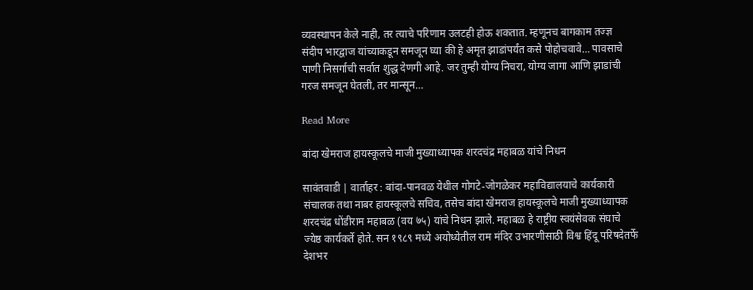व्यवस्थापन केले नाही, तर त्याचे परिणाम उलटही होऊ शकतात. म्हणूनच बागकाम तज्ज्ञ संदीप भारद्वाज यांच्याकडून समजून घ्या की हे अमृत झाडांपर्यंत कसे पोहोचवावे… पावसाचे पाणी निसर्गाची सर्वात शुद्ध देणगी आहे. जर तुम्ही योग्य निचरा, योग्य जागा आणि झाडांची गरज समजून घेतली, तर मान्सून…

Read More

बांदा खेमराज हायस्कूलचे माजी मुख्याध्यापक शरदचंद्र महाबळ यांचे निधन

सावंतवाडी | वार्ताहर : बांदा-पानवळ येथील गोगटे-जोगळेकर महाविद्यालयाचे कार्यकारी संचालक तथा नाबर हायस्कूलचे सचिव, तसेच बांदा खेमराज हायस्कूलचे माजी मुख्याध्यापक शरदचंद्र धोंडीराम महाबळ (वय ७५) यांचे निधन झाले. महाबळ हे राष्ट्रीय स्वयंसेवक संघाचे ज्येष्ठ कार्यकर्ते होते. सन १९८९ मध्ये अयोध्येतील राम मंदिर उभारणीसाठी विश्व हिंदू परिषदेतर्फे देशभर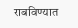राबविण्यात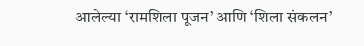आलेल्या ‘रामशिला पूजन’ आणि ‘शिला संकलन’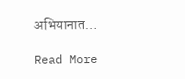अभियानात…

Read More